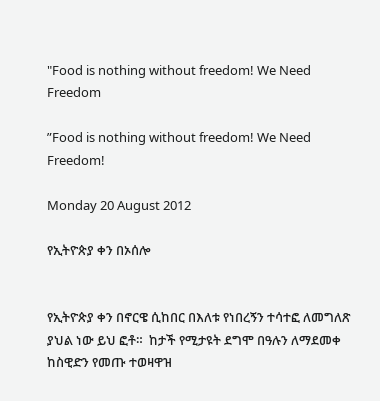"Food is nothing without freedom! We Need Freedom

”Food is nothing without freedom! We Need Freedom!

Monday 20 August 2012

የኢትዮጵያ ቀን በኦሰሎ


የኢትዮጵያ ቀን በኖርዌ ሲከበር በእለቱ የነበረኝን ተሳተፎ ለመግለጽ ያህል ነው ይህ ፎቶ።  ከታች የሚታዩት ደግሞ በዓሉን ለማደመቀ ከስዊድን የመጡ ተወዛዋዝ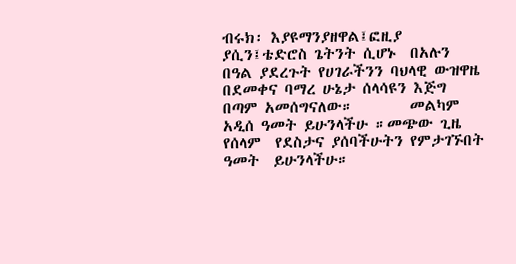ብሩክ፡ እያዩማንያዘዋል፤ፎዚያ ያሲን፤ቴድሮስ ጌትንት ሲሆኑ  በአሉን በዓል ያደረጉት የሀገራችንን ባህላዊ ውዝዋዜ በደመቀና ባማረ ሁኔታ ሰላሳዩን እጅግ በጣም አመሰግናለው።        መልካም  አዲሰ ዓመት ይሁንላችሁ ።መጭው ጊዜ  የሰላም  የደስታና ያሰባችሁትን የምታገኙበት ዓመት  ይሁንላችሁ።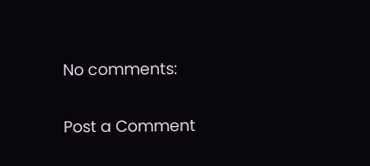No comments:

Post a Comment